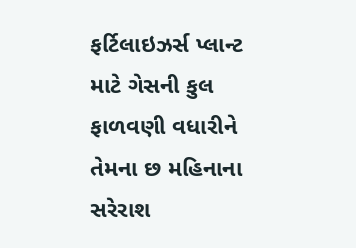ફર્ટિલાઇઝર્સ પ્લાન્ટ માટે ગેસની કુલ ફાળવણી વધારીને તેમના છ મહિનાના સરેરાશ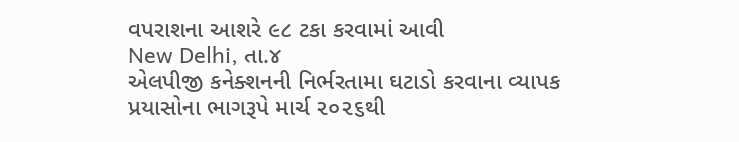વપરાશના આશરે ૯૮ ટકા કરવામાં આવી
New Delhi, તા.૪
એલપીજી કનેક્શનની નિર્ભરતામા ઘટાડો કરવાના વ્યાપક પ્રયાસોના ભાગરૂપે માર્ચ ૨૦૨૬થી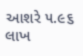આશરે ૫.૯૬ લાખ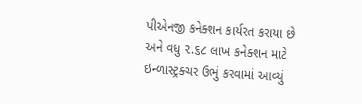પીએનજી કનેક્શન કાર્યરત કરાયા છે અને વધુ ૨.૬૮ લાખ કનેક્શન માટે ઇન્ળાસ્ટ્રક્ચર ઉભું કરવામાં આવ્યું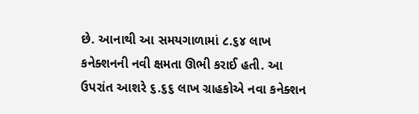છે. આનાથી આ સમયગાળામાં ૮.૬૪ લાખ કનેક્શનની નવી ક્ષમતા ઊભી કરાઈ હતી. આ ઉપરાંત આશરે ૬.૬૬ લાખ ગ્રાહકોએ નવા કનેક્શન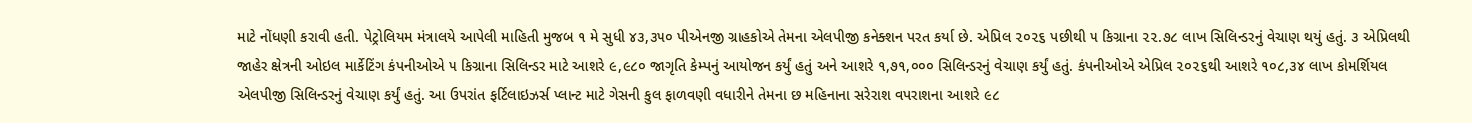માટે નોંધણી કરાવી હતી. પેટ્રોલિયમ મંત્રાલયે આપેલી માહિતી મુજબ ૧ મે સુધી ૪૩,૩૫૦ પીએનજી ગ્રાહકોએ તેમના એલપીજી કનેક્શન પરત કર્યા છે. એપ્રિલ ૨૦૨૬ પછીથી ૫ કિગ્રાના ૨૨.૭૮ લાખ સિલિન્ડરનું વેચાણ થયું હતું. ૩ એપ્રિલથી જાહેર ક્ષેત્રની ઓઇલ માર્કેટિંગ કંપનીઓએ ૫ કિગ્રાના સિલિન્ડર માટે આશરે ૯,૯૮૦ જાગૃતિ કેમ્પનું આયોજન કર્યું હતું અને આશરે ૧,૭૧,૦૦૦ સિલિન્ડરનું વેચાણ કર્યું હતું. કંપનીઓએ એપ્રિલ ૨૦૨૬થી આશરે ૧૦૮,૩૪ લાખ કોમર્શિયલ એલપીજી સિલિન્ડરનું વેચાણ કર્યું હતું. આ ઉપરાંત ફર્ટિલાઇઝર્સ પ્લાન્ટ માટે ગેસની કુલ ફાળવણી વધારીને તેમના છ મહિનાના સરેરાશ વપરાશના આશરે ૯૮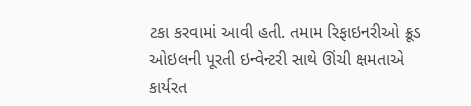ટકા કરવામાં આવી હતી. તમામ રિફાઇનરીઓ ક્રૂડ ઓઇલની પૂરતી ઇન્વેન્ટરી સાથે ઊંચી ક્ષમતાએ કાર્યરત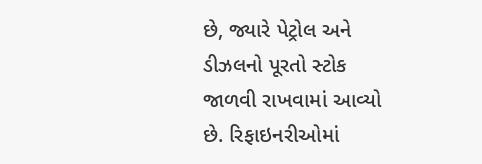છે, જ્યારે પેટ્રોલ અને ડીઝલનો પૂરતો સ્ટોક જાળવી રાખવામાં આવ્યો છે. રિફાઇનરીઓમાં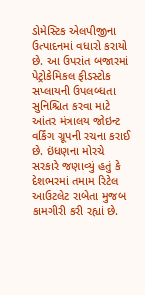ડોમેસ્ટિક એલપીજીના ઉત્પાદનમાં વધારો કરાયો છે. આ ઉપરાંત બજારમાં પેટ્રોકેમિકલ ફીડસ્ટોક સપ્લાયની ઉપલબ્ધતા સુનિશ્ચિત કરવા માટે આંતર મંત્રાલય જોઇન્ટ વર્કિંગ ગ્રૂપની રચના કરાઈ છે. ઇંધણના મોરચે સરકારે જણાવ્યું હતું કે દેશભરમાં તમામ રિટેલ આઉટલેટ રાબેતા મુજબ કામગીરી કરી રહ્યાં છે.